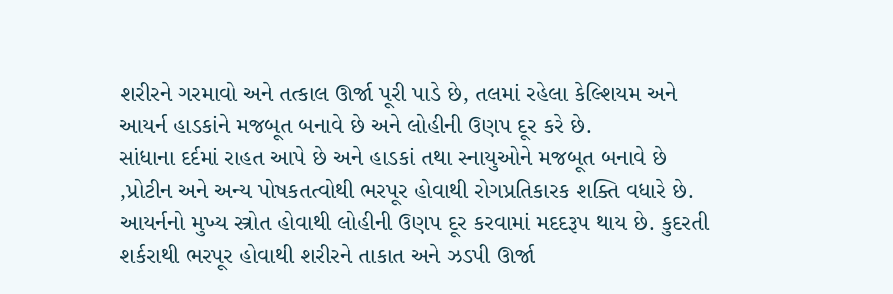શરીરને ગરમાવો અને તત્કાલ ઊર્જા પૂરી પાડે છે, તલમાં રહેલા કેલ્શિયમ અને આયર્ન હાડકાંને મજબૂત બનાવે છે અને લોહીની ઉણપ દૂર કરે છે.
સાંધાના દર્દમાં રાહત આપે છે અને હાડકાં તથા સ્નાયુઓને મજબૂત બનાવે છે ,પ્રોટીન અને અન્ય પોષકતત્વોથી ભરપૂર હોવાથી રોગપ્રતિકારક શક્તિ વધારે છે.
આયર્નનો મુખ્ય સ્ત્રોત હોવાથી લોહીની ઉણપ દૂર કરવામાં મદદરૂપ થાય છે. કુદરતી શર્કરાથી ભરપૂર હોવાથી શરીરને તાકાત અને ઝડપી ઊર્જા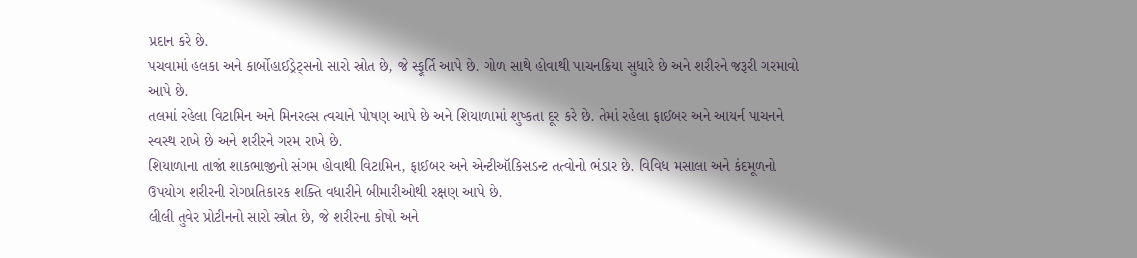પ્રદાન કરે છે.
પચવામાં હલકા અને કાર્બોહાઈડ્રેટ્સનો સારો સ્રોત છે, જે સ્ફૂર્તિ આપે છે. ગોળ સાથે હોવાથી પાચનક્રિયા સુધારે છે અને શરીરને જરૂરી ગરમાવો આપે છે.
તલમાં રહેલા વિટામિન અને મિનરલ્સ ત્વચાને પોષણ આપે છે અને શિયાળામાં શુષ્કતા દૂર કરે છે. તેમાં રહેલા ફાઈબર અને આયર્ન પાચનને સ્વસ્થ રાખે છે અને શરીરને ગરમ રાખે છે.
શિયાળાના તાજાં શાકભાજીનો સંગમ હોવાથી વિટામિન, ફાઈબર અને એન્ટીઑકિસડન્ટ તત્વોનો ભંડાર છે. વિવિધ મસાલા અને કંદમૂળનો ઉપયોગ શરીરની રોગપ્રતિકારક શક્તિ વધારીને બીમારીઓથી રક્ષણ આપે છે.
લીલી તુવેર પ્રોટીનનો સારો સ્ત્રોત છે, જે શરીરના કોષો અને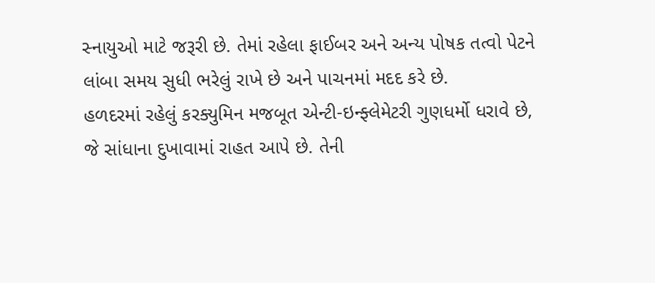સ્નાયુઓ માટે જરૂરી છે. તેમાં રહેલા ફાઈબર અને અન્ય પોષક તત્વો પેટને લાંબા સમય સુધી ભરેલું રાખે છે અને પાચનમાં મદદ કરે છે.
હળદરમાં રહેલું કરક્યુમિન મજબૂત એન્ટી-ઇન્ફ્લેમેટરી ગુણધર્મો ધરાવે છે, જે સાંધાના દુખાવામાં રાહત આપે છે. તેની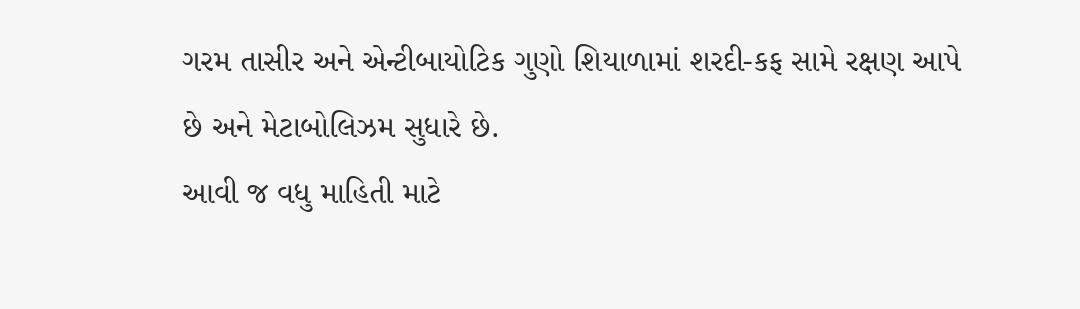ગરમ તાસીર અને એન્ટીબાયોટિક ગુણો શિયાળામાં શરદી-કફ સામે રક્ષણ આપે છે અને મેટાબોલિઝમ સુધારે છે.
આવી જ વધુ માહિતી માટે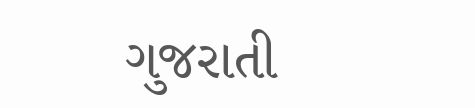ગુજરાતી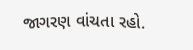જાગરણ વાંચતા રહો.